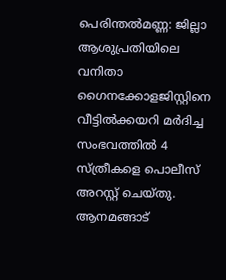പെരിന്തൽമണ്ണ: ജില്ലാ ആശുപ്രതിയിലെ വനിതാ ഗൈനക്കോളജിസ്റ്റിനെ വീട്ടിൽക്കയറി മർദിച്ച സംഭവത്തിൽ 4 സ്ത്രീകളെ പൊലീസ് അറസ്റ്റ് ചെയ്തു.
ആനമങ്ങാട്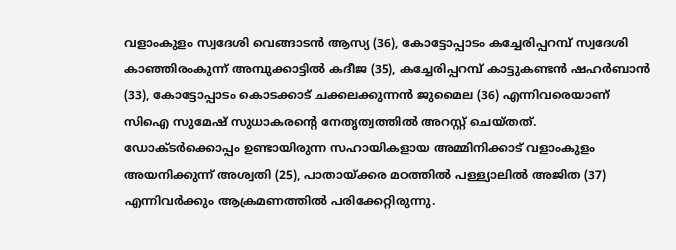വളാംകുളം സ്വദേശി വെങ്ങാടൻ ആസ്യ (36), കോട്ടോപ്പാടം കച്ചേരിപ്പറമ്പ് സ്വദേശി കാഞ്ഞിരംകുന്ന് അമ്പുക്കാട്ടിൽ കദീജ (35), കച്ചേരിപ്പറമ്പ് കാട്ടുകണ്ടൻ ഷഹർബാൻ (33), കോട്ടോപ്പാടം കൊടക്കാട് ചക്കലക്കുന്നൻ ജുമൈല (36) എന്നിവരെയാണ് സിഐ സുമേഷ് സുധാകരന്റെ നേതൃത്വത്തിൽ അറസ്റ്റ് ചെയ്തത്.
ഡോക്ടർക്കൊപ്പം ഉണ്ടായിരുന്ന സഹായികളായ അമ്മിനിക്കാട് വളാംകുളം അയനിക്കുന്ന് അശ്വതി (25), പാതായ്ക്കര മഠത്തിൽ പള്ള്യാലിൽ അജിത (37) എന്നിവർക്കും ആക്രമണത്തിൽ പരിക്കേറ്റിരുന്നു.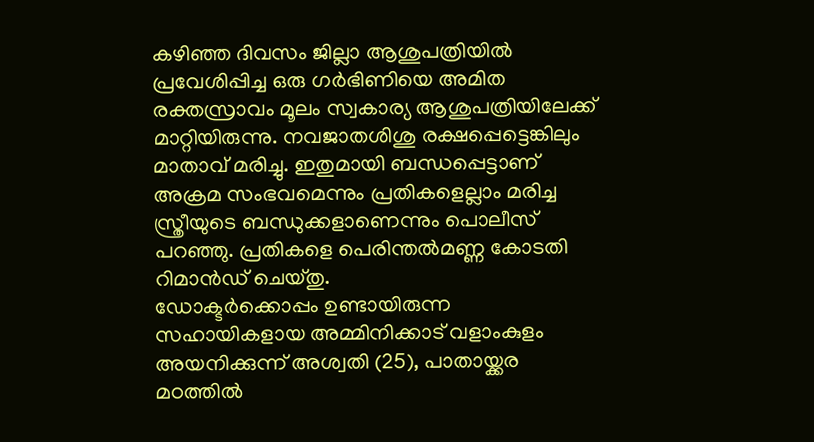കഴിഞ്ഞ ദിവസം ജില്ലാ ആശുപത്രിയിൽ പ്രവേശിപ്പിച്ച ഒരു ഗർഭിണിയെ അമിത രക്തസ്രാവം മൂലം സ്വകാര്യ ആശുപത്രിയിലേക്ക് മാറ്റിയിരുന്നു. നവജാതശിശു രക്ഷപ്പെട്ടെങ്കിലും മാതാവ് മരിച്ചു. ഇതുമായി ബന്ധപ്പെട്ടാണ് അക്രമ സംഭവമെന്നും പ്രതികളെല്ലാം മരിച്ച സ്ത്രീയുടെ ബന്ധുക്കളാണെന്നും പൊലീസ് പറഞ്ഞു. പ്രതികളെ പെരിന്തൽമണ്ണ കോടതി റിമാൻഡ് ചെയ്തു.
ഡോക്ടർക്കൊപ്പം ഉണ്ടായിരുന്ന സഹായികളായ അമ്മിനിക്കാട് വളാംകുളം അയനിക്കുന്ന് അശ്വതി (25), പാതായ്ക്കര മഠത്തിൽ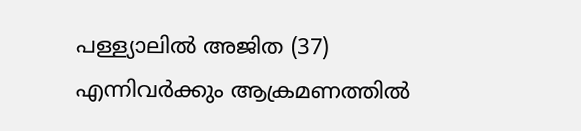പള്ള്യാലിൽ അജിത (37) എന്നിവർക്കും ആക്രമണത്തിൽ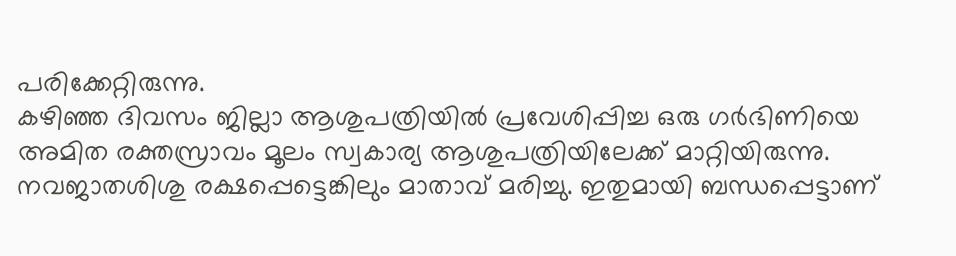പരിക്കേറ്റിരുന്നു.
കഴിഞ്ഞ ദിവസം ജില്ലാ ആശുപത്രിയിൽ പ്രവേശിപ്പിച്ച ഒരു ഗർഭിണിയെ അമിത രക്തസ്രാവം മൂലം സ്വകാര്യ ആശുപത്രിയിലേക്ക് മാറ്റിയിരുന്നു. നവജാതശിശു രക്ഷപ്പെട്ടെങ്കിലും മാതാവ് മരിച്ചു. ഇതുമായി ബന്ധപ്പെട്ടാണ്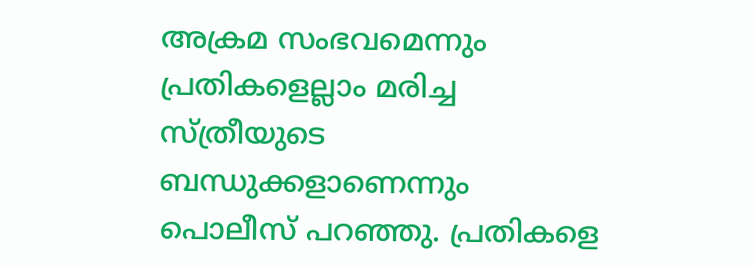അക്രമ സംഭവമെന്നും പ്രതികളെല്ലാം മരിച്ച സ്ത്രീയുടെ ബന്ധുക്കളാണെന്നും പൊലീസ് പറഞ്ഞു. പ്രതികളെ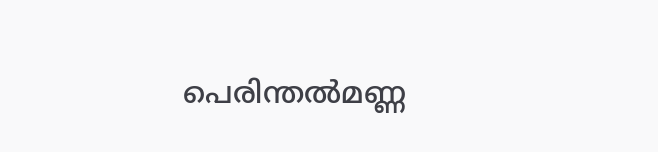പെരിന്തൽമണ്ണ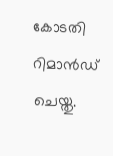കോടതി റിമാൻഡ് ചെയ്തു.